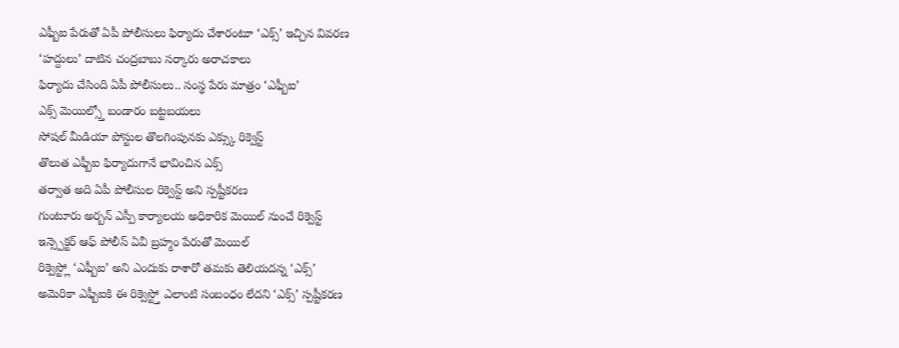ఎఫ్బీఐ పేరుతో ఏపీ పోలీసులు ఫిర్యాదు చేశారంటూ ‘ఎక్స్’ ఇచ్చిన వివరణ
‘హద్దులు’ దాటిన చంద్రబాబు సర్కారు అరాచకాలు
ఫిర్యాదు చేసింది ఏపీ పోలీసులు.. సంస్థ పేరు మాత్రం ‘ఎఫ్బీఐ’
ఎక్స్ మెయిల్స్తో బండారం బట్టబయలు
సోషల్ మీడియా పోస్టుల తొలగింపునకు ఎక్స్కు రిక్వెస్ట్
తొలుత ఎఫ్బీఐ ఫిర్యాదుగానే భావించిన ఎక్స్
తర్వాత అది ఏపీ పోలీసుల రిక్వెస్ట్ అని స్పష్టీకరణ
గుంటూరు అర్బన్ ఎస్పీ కార్యాలయ అధికారిక మెయిల్ నుంచే రిక్వెస్ట్
ఇన్స్పెక్టర్ ఆఫ్ పోలీస్ ఏవీ బ్రహ్మం పేరుతో మెయిల్
రిక్వెస్ట్లో ‘ఎఫ్బీఐ’ అని ఎందుకు రాశారో తమకు తెలియదన్న ‘ఎక్స్’
అమెరికా ఎఫ్బీఐకి ఈ రిక్వెస్ట్తో ఎలాంటి సంబంధం లేదని ‘ఎక్స్’ స్పష్టీకరణ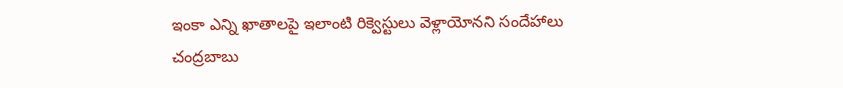ఇంకా ఎన్ని ఖాతాలపై ఇలాంటి రిక్వెస్టులు వెళ్లాయోనని సందేహాలు
చంద్రబాబు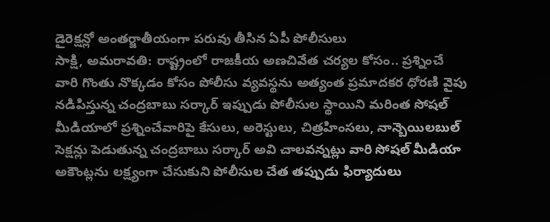డైరెక్షన్లో అంతర్జాతీయంగా పరువు తీసిన ఏపీ పోలీసులు
సాక్షి, అమరావతి: రాష్ట్రంలో రాజకీయ అణచివేత చర్యల కోసం.. ప్రశ్నించే వారి గొంతు నొక్కడం కోసం పోలీసు వ్యవస్థను అత్యంత ప్రమాదకర ధోరణి వైపు నడిపిస్తున్న చంద్రబాబు సర్కార్ ఇప్పుడు పోలీసుల స్థాయిని మరింత సోషల్ మీడియాలో ప్రశ్నించేవారిపై కేసులు, అరెస్టులు, చిత్రహింసలు, నాన్బెయిలబుల్ సెక్షన్లు పెడుతున్న చంద్రబాబు సర్కార్ అవి చాలవన్నట్లు వారి సోషల్ మీడియా అకౌంట్లను లక్ష్యంగా చేసుకుని పోలీసుల చేత తప్పుడు ఫిర్యాదులు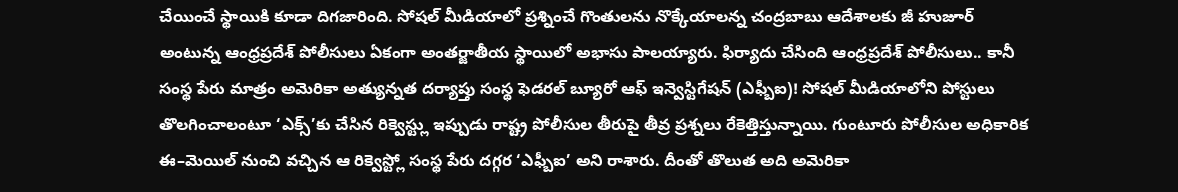చేయించే స్థాయికి కూడా దిగజారింది. సోషల్ మీడియాలో ప్రశ్నించే గొంతులను నొక్కేయాలన్న చంద్రబాబు ఆదేశాలకు జీ హుజూర్ అంటున్న ఆంధ్రప్రదేశ్ పోలీసులు ఏకంగా అంతర్జాతీయ స్థాయిలో అభాసు పాలయ్యారు. ఫిర్యాదు చేసింది ఆంధ్రప్రదేశ్ పోలీసులు.. కానీ సంస్థ పేరు మాత్రం అమెరికా అత్యున్నత దర్యాప్తు సంస్థ ఫెడరల్ బ్యూరో ఆఫ్ ఇన్వెస్టిగేషన్ (ఎఫ్బీఐ)! సోషల్ మీడియాలోని పోస్టులు తొలగించాలంటూ ‘ఎక్స్’కు చేసిన రిక్వెస్ట్లు ఇప్పుడు రాష్ట్ర పోలీసుల తీరుపై తీవ్ర ప్రశ్నలు రేకెత్తిస్తున్నాయి. గుంటూరు పోలీసుల అధికారిక ఈ–మెయిల్ నుంచి వచ్చిన ఆ రిక్వెస్ట్లో సంస్థ పేరు దగ్గర ‘ఎఫ్బీఐ’ అని రాశారు. దీంతో తొలుత అది అమెరికా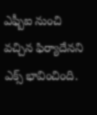ఎఫ్బీఐ నుంచి వచ్చిన ఫిర్యాదేనని ఎక్స్ భావించింది.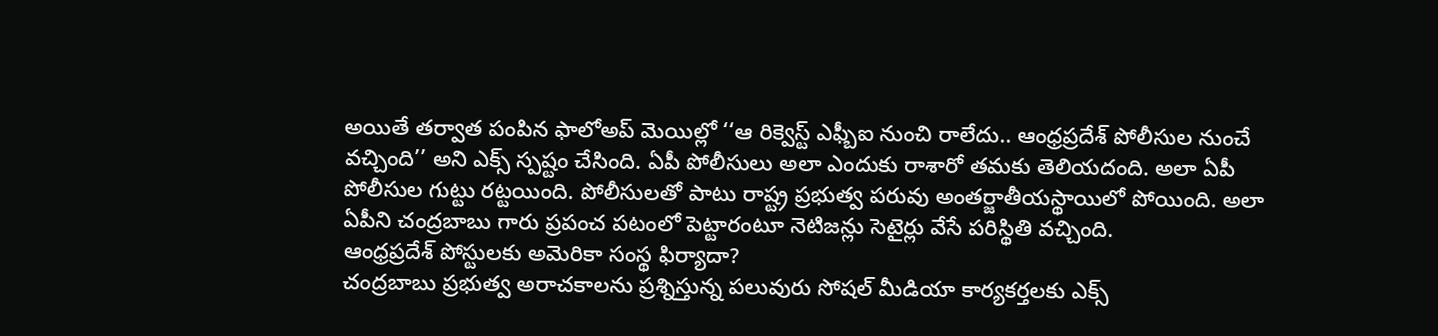అయితే తర్వాత పంపిన ఫాలోఅప్ మెయిల్లో ‘‘ఆ రిక్వెస్ట్ ఎఫ్బీఐ నుంచి రాలేదు.. ఆంధ్రప్రదేశ్ పోలీసుల నుంచే వచ్చింది’’ అని ఎక్స్ స్పష్టం చేసింది. ఏపీ పోలీసులు అలా ఎందుకు రాశారో తమకు తెలియదంది. అలా ఏపీ పోలీసుల గుట్టు రట్టయింది. పోలీసులతో పాటు రాష్ట్ర ప్రభుత్వ పరువు అంతర్జాతీయస్థాయిలో పోయింది. అలా ఏపీని చంద్రబాబు గారు ప్రపంచ పటంలో పెట్టారంటూ నెటిజన్లు సెటైర్లు వేసే పరిస్థితి వచ్చింది.
ఆంధ్రప్రదేశ్ పోస్టులకు అమెరికా సంస్థ ఫిర్యాదా?
చంద్రబాబు ప్రభుత్వ అరాచకాలను ప్రశ్నిస్తున్న పలువురు సోషల్ మీడియా కార్యకర్తలకు ఎక్స్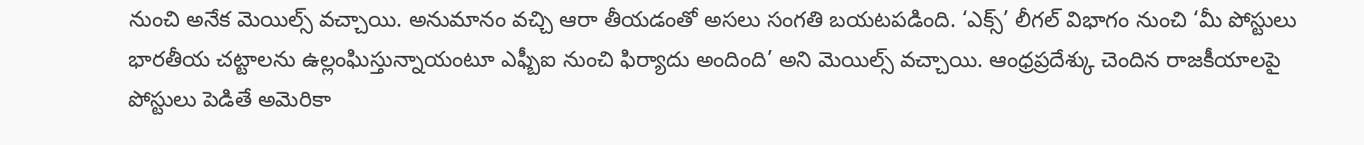నుంచి అనేక మెయిల్స్ వచ్చాయి. అనుమానం వచ్చి ఆరా తీయడంతో అసలు సంగతి బయటపడింది. ‘ఎక్స్’ లీగల్ విభాగం నుంచి ‘మీ పోస్టులు భారతీయ చట్టాలను ఉల్లంఘిస్తున్నాయంటూ ఎఫ్బీఐ నుంచి ఫిర్యాదు అందింది’ అని మెయిల్స్ వచ్చాయి. ఆంధ్రప్రదేశ్కు చెందిన రాజకీయాలపై పోస్టులు పెడితే అమెరికా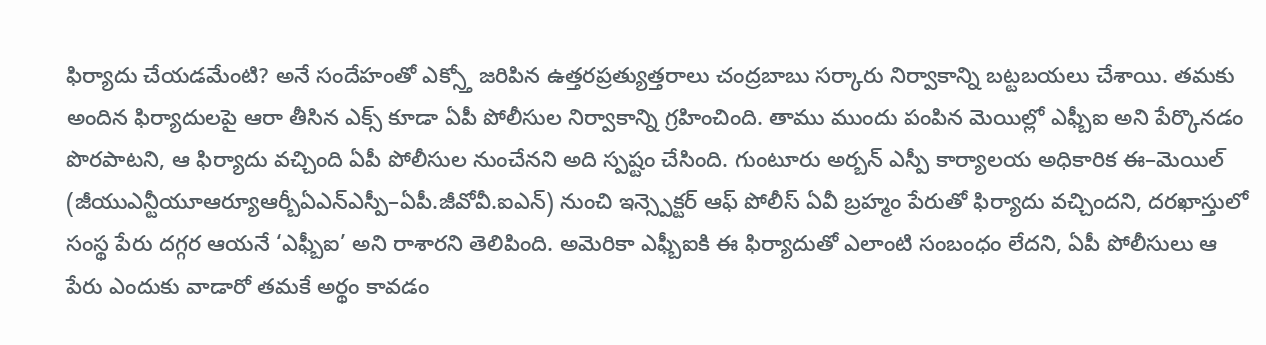ఫిర్యాదు చేయడమేంటి? అనే సందేహంతో ఎక్స్తో జరిపిన ఉత్తరప్రత్యుత్తరాలు చంద్రబాబు సర్కారు నిర్వాకాన్ని బట్టబయలు చేశాయి. తమకు అందిన ఫిర్యాదులపై ఆరా తీసిన ఎక్స్ కూడా ఏపీ పోలీసుల నిర్వాకాన్ని గ్రహించింది. తాము ముందు పంపిన మెయిల్లో ఎఫ్బీఐ అని పేర్కొనడం పొరపాటని, ఆ ఫిర్యాదు వచ్చింది ఏపీ పోలీసుల నుంచేనని అది స్పష్టం చేసింది. గుంటూరు అర్బన్ ఎస్పీ కార్యాలయ అధికారిక ఈ–మెయిల్ (జీయుఎన్టీయూఆర్యూఆర్బీఏఎన్ఎస్పీ–ఏపీ.జీవోవీ.ఐఎన్) నుంచి ఇన్స్పెక్టర్ ఆఫ్ పోలీస్ ఏవీ బ్రహ్మం పేరుతో ఫిర్యాదు వచ్చిందని, దరఖాస్తులో సంస్థ పేరు దగ్గర ఆయనే ‘ఎఫ్బీఐ’ అని రాశారని తెలిపింది. అమెరికా ఎఫ్బీఐకి ఈ ఫిర్యాదుతో ఎలాంటి సంబంధం లేదని, ఏపీ పోలీసులు ఆ పేరు ఎందుకు వాడారో తమకే అర్థం కావడం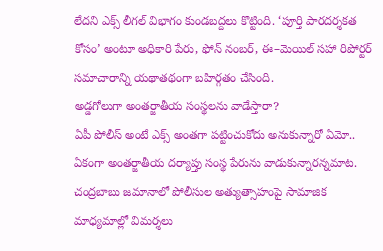లేదని ఎక్స్ లీగల్ విభాగం కుండబద్దలు కొట్టింది. ‘పూర్తి పారదర్శకత కోసం’ అంటూ అధికారి పేరు, ఫోన్ నంబర్, ఈ–మెయిల్ సహా రిపోర్టర్ సమాచారాన్ని యథాతథంగా బహిర్గతం చేసింది.
అడ్డగోలుగా అంతర్జాతీయ సంస్థలను వాడేస్తారా?
ఏపీ పోలీస్ అంటే ఎక్స్ అంతగా పట్టించుకోదు అనుకున్నారో ఏమో.. ఏకంగా అంతర్జాతీయ దర్యాప్తు సంస్థ పేరును వాడుకున్నారన్నమాట. చంద్రబాబు జమానాలో పోలీసుల అత్యుత్సాహంపై సామాజిక మాధ్యమాల్లో విమర్శలు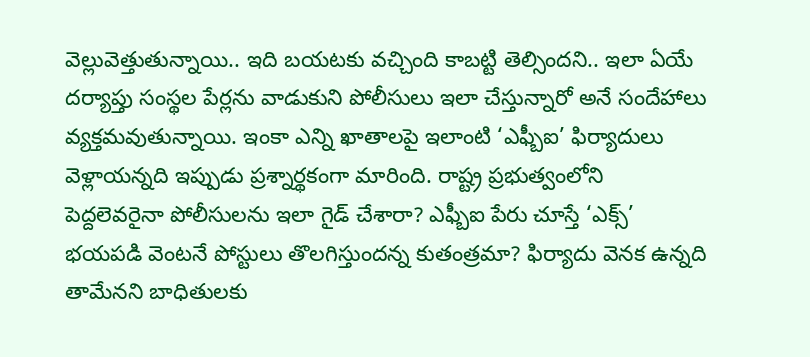వెల్లువెత్తుతున్నాయి.. ఇది బయటకు వచ్చింది కాబట్టి తెల్సిందని.. ఇలా ఏయే దర్యాప్తు సంస్థల పేర్లను వాడుకుని పోలీసులు ఇలా చేస్తున్నారో అనే సందేహాలు వ్యక్తమవుతున్నాయి. ఇంకా ఎన్ని ఖాతాలపై ఇలాంటి ‘ఎఫ్బీఐ’ ఫిర్యాదులు వెళ్లాయన్నది ఇప్పుడు ప్రశ్నార్థకంగా మారింది. రాష్ట్ర ప్రభుత్వంలోని పెద్దలెవరైనా పోలీసులను ఇలా గైడ్ చేశారా? ఎఫ్బీఐ పేరు చూస్తే ‘ఎక్స్’ భయపడి వెంటనే పోస్టులు తొలగిస్తుందన్న కుతంత్రమా? ఫిర్యాదు వెనక ఉన్నది తామేనని బాధితులకు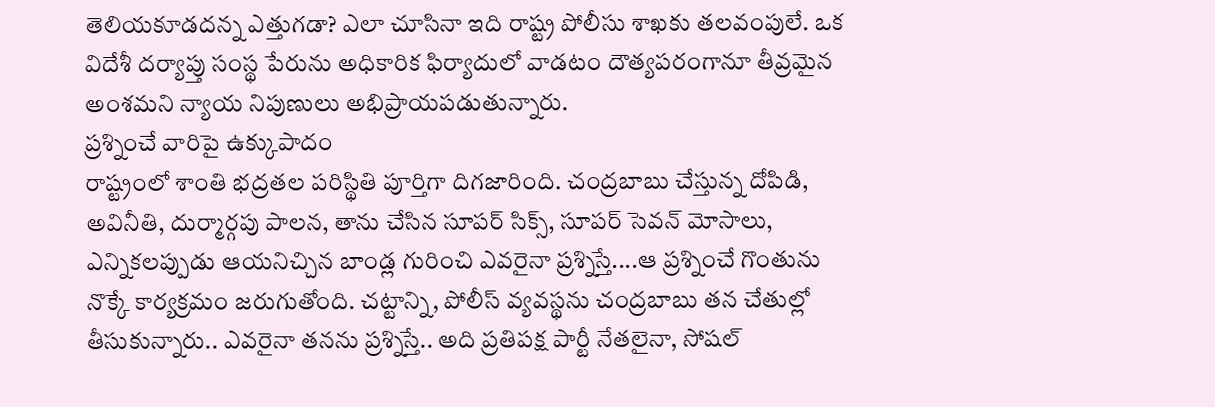తెలియకూడదన్న ఎత్తుగడా? ఎలా చూసినా ఇది రాష్ట్ర పోలీసు శాఖకు తలవంపులే. ఒక విదేశీ దర్యాప్తు సంస్థ పేరును అధికారిక ఫిర్యాదులో వాడటం దౌత్యపరంగానూ తీవ్రమైన అంశమని న్యాయ నిపుణులు అభిప్రాయపడుతున్నారు.
ప్రశ్నించే వారిపై ఉక్కుపాదం
రాష్ట్రంలో శాంతి భద్రతల పరిస్థితి పూర్తిగా దిగజారింది. చంద్రబాబు చేస్తున్న దోపిడి, అవినీతి, దుర్మార్గపు పాలన, తాను చేసిన సూపర్ సిక్స్, సూపర్ సెవన్ మోసాలు, ఎన్నికలప్పుడు ఆయనిచ్చిన బాండ్ల గురించి ఎవరైనా ప్రశ్నిస్తే....ఆ ప్రశ్నించే గొంతును నొక్కే కార్యక్రమం జరుగుతోంది. చట్టాన్ని, పోలీస్ వ్యవస్థను చంద్రబాబు తన చేతుల్లో తీసుకున్నారు.. ఎవరైనా తనను ప్రశ్నిస్తే.. అది ప్రతిపక్ష పార్టీ నేతలైనా, సోషల్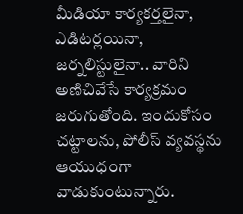మీడియా కార్యకర్తలైనా, ఎడిటర్లయినా, జర్నలిస్టులైనా.. వారిని అణిచివేసే కార్యక్రమం జరుగుతోంది. ఇందుకోసం చట్టాలను, పోలీస్ వ్యవస్థను ఆయుధంగా వాడుకుంటున్నారు.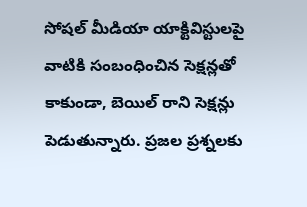సోషల్ మీడియా యాక్టివిస్టులపై వాటికి సంబంధించిన సెక్షన్లతో కాకుండా, బెయిల్ రాని సెక్షన్లు పెడుతున్నారు. ప్రజల ప్రశ్నలకు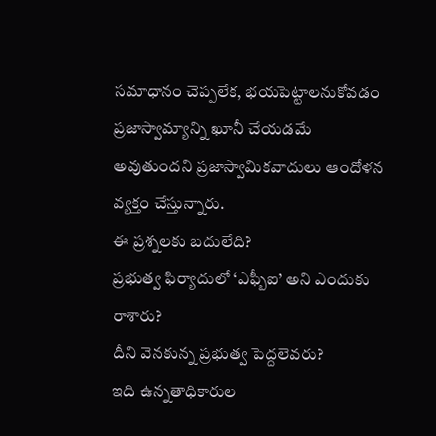సమాధానం చెప్పలేక, భయపెట్టాలనుకోవడం ప్రజాస్వామ్యాన్ని ఖూనీ చేయడమే అవుతుందని ప్రజాస్వామికవాదులు ఆందోళన వ్యక్తం చేస్తున్నారు.
ఈ ప్రశ్నలకు బదులేది?
ప్రభుత్వ ఫిర్యాదులో ‘ఎఫ్బీఐ’ అని ఎందుకు రాశారు?
దీని వెనకున్న ప్రభుత్వ పెద్దలెవరు?
ఇది ఉన్నతాధికారుల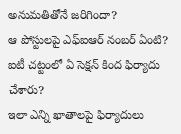అనుమతితోనే జరిగిందా?
ఆ పోస్టులపై ఎఫ్ఐఆర్ నంబర్ ఏంటి?
ఐటీ చట్టంలో ఏ సెక్షన్ కింద ఫిర్యాదు చేశారు?
ఇలా ఎన్ని ఖాతాలపై ఫిర్యాదులు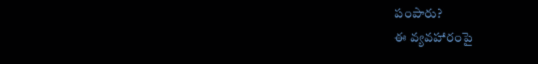పంపారు?
ఈ వ్యవహారంపై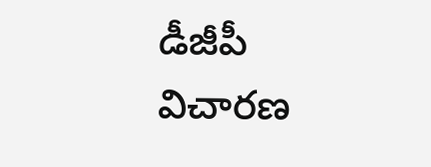డీజీపీ విచారణ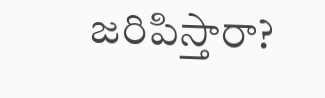జరిపిస్తారా?